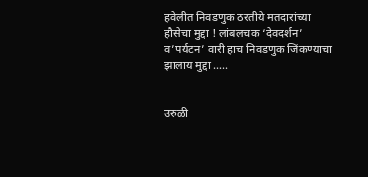हवेलीत निवडणुक ठरतीये मतदारांच्या हौसेचा मुद्दा ! लांबलचक ‘देवदर्शन’ व’पर्यटन’ वारी हाच निवडणुक जिंकण्याचा झालाय मुद्दा …..


उरुळी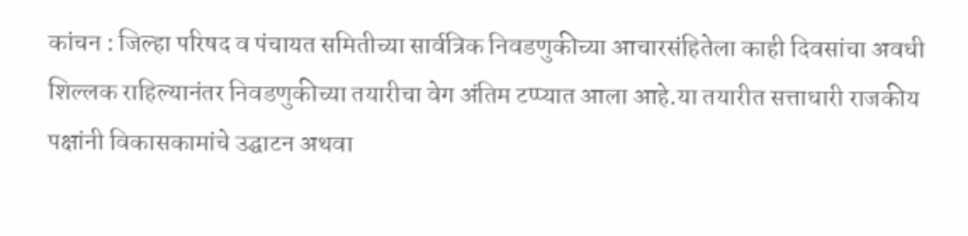कांचन : जिल्हा परिषद व पंचायत समितीच्या सार्वत्रिक निवडणुकीच्या आचारसंहितेला काही दिवसांचा अवधी शिल्लक राहिल्यानंतर निवडणुकीच्या तयारीचा वेग अंतिम टप्प्यात आला आहे.या तयारीत सत्ताधारी राजकीय पक्षांनी विकासकामांचे उद्घाटन अथवा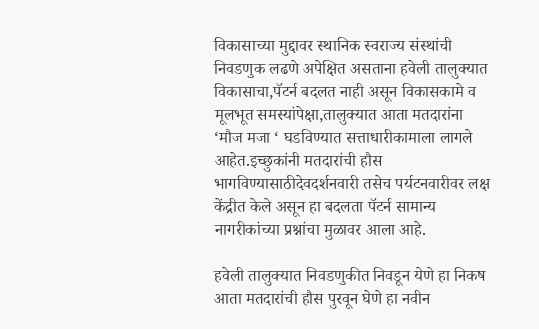विकासाच्या मुद्दावर स्थानिक स्वराज्य संस्थांची निवडणुक लढणे अपेक्षित असताना हवेली तालुक्यात विकासाचा,पॅटर्न बदलत नाही असून विकासकामे व मूलभूत समस्यांपेक्षा,तालुक्यात आता मतदारांना ‘मौज मजा ‘ घडविण्यात सत्ताधारीकामाला लागले आहेत.इच्छुकांनी मतदारांची हौस भागविण्यासाठीदेवदर्शनवारी तसेच पर्यटनवारीवर लक्ष केंद्रीत केले असून हा बदलता पॅटर्न सामान्य नागरीकांच्या प्रश्नांचा मुळावर आला आहे.

हवेली तालुक्यात निवडणुकीत निवडून येणे हा निकष आता मतदारांची हौस पुरवून घेणे हा नवीन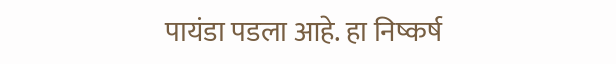पायंडा पडला आहे. हा निष्कर्ष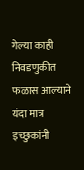गेल्या काही निवडणुकीत फळास आल्याने यंदा मात्र इच्छुकांनी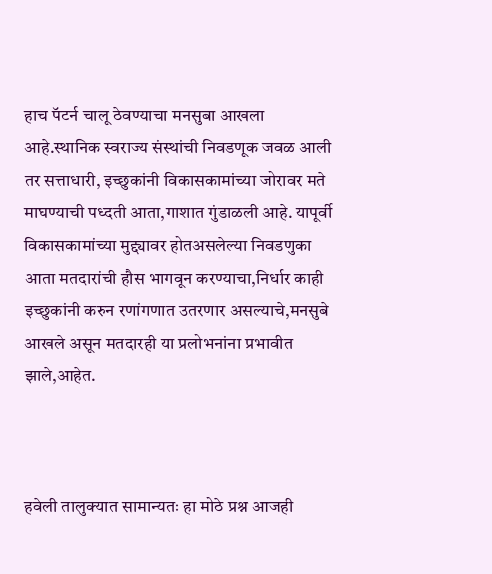हाच पॅटर्न चालू ठेवण्याचा मनसुबा आखला आहे.स्थानिक स्वराज्य संस्थांची निवडणूक जवळ आली तर सत्ताधारी, इच्छुकांनी विकासकामांच्या जोरावर मते माघण्याची पध्दती आता,गाशात गुंडाळली आहे. यापूर्वी विकासकामांच्या मुद्द्यावर होतअसलेल्या निवडणुका आता मतदारांची हौस भागवून करण्याचा,निर्धार काही इच्छुकांनी करुन रणांगणात उतरणार असल्याचे,मनसुबे आखले असून मतदारही या प्रलोभनांना प्रभावीत झाले,आहेत.



हवेली तालुक्यात सामान्यतः हा मोठे प्रश्न आजही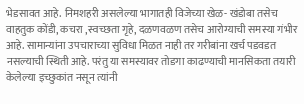भेडसावत आहे. निमशहरी असलेल्या भागातही विजेच्या खेळ- खंडोबा तसेच वाहतुक कोंडी, कचरा ,स्वच्छता गृहे, दळणवळण तसेच आरोग्याची समस्या गंभीर आहे. सामान्यांना उपचाराच्या सुविधा मिळत नाही तर गरीबांना खर्च पडवडत नसल्याची स्थिती आहे. परंतु या समस्यावर तोडगा काढण्याची मानसिकता तयारी केलेल्या इच्छुकांत नसून त्यांनी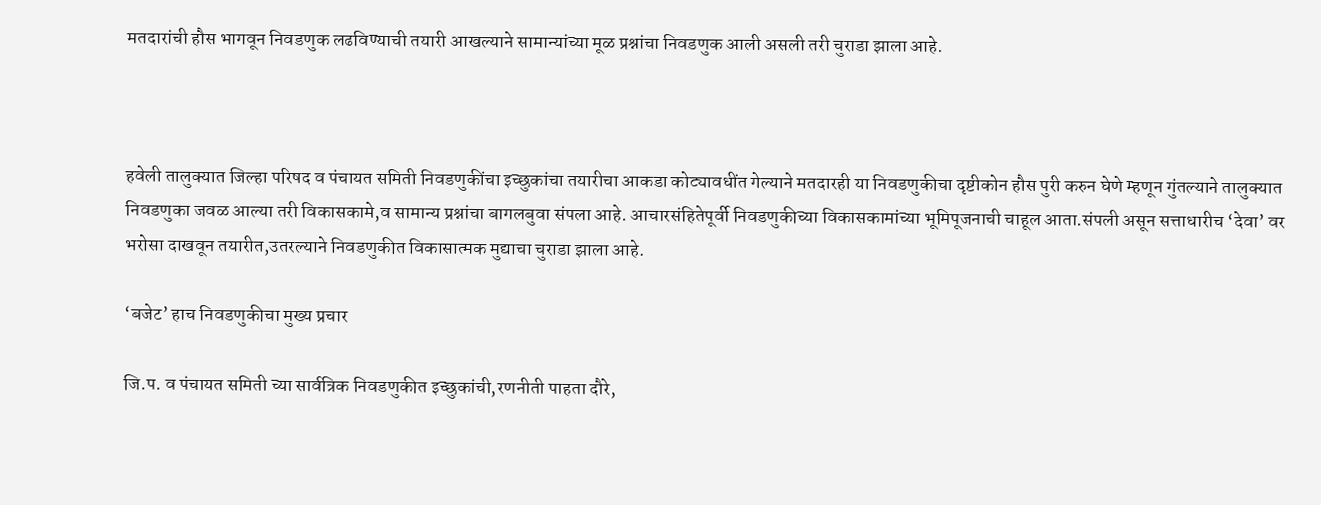मतदारांची हौस भागवून निवडणुक लढविण्याची तयारी आखल्याने सामान्यांच्या मूळ प्रश्नांचा निवडणुक आली असली तरी चुराडा झाला आहे.



हवेली तालुक्यात जिल्हा परिषद व पंचायत समिती निवडणुकींचा इच्छुकांचा तयारीचा आकडा कोट्यावधींत गेल्याने मतदारही या निवडणुकीचा दृष्टीकोन हौस पुरी करुन घेणे म्हणून गुंतल्याने तालुक्यात निवडणुका जवळ आल्या तरी विकासकामे,व सामान्य प्रश्नांचा बागलबुवा संपला आहे. आचारसंहितेपूर्वी निवडणुकीच्या विकासकामांच्या भूमिपूजनाची चाहूल आता.संपली असून सत्ताधारीच ‘देवा’ वर भरोसा दाखवून तयारीत,उतरल्याने निवडणुकीत विकासात्मक मुद्याचा चुराडा झाला आहे.

‘बजेट’ हाच निवडणुकीचा मुख्य प्रचार

जि.प. व पंचायत समिती च्या सार्वत्रिक निवडणुकीत इच्छुकांची,रणनीती पाहता दौरे,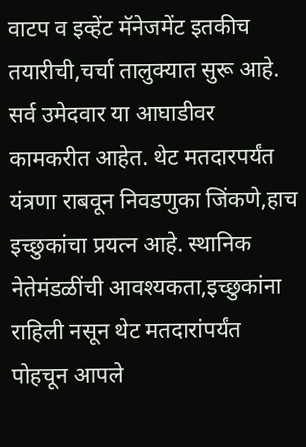वाटप व इव्हेंट मॅनेजमेंट इतकीच तयारीची,चर्चा तालुक्यात सुरू आहे. सर्व उमेदवार या आघाडीवर कामकरीत आहेत. थेट मतदारपर्यंत यंत्रणा राबवून निवडणुका जिंकणे,हाच इच्छुकांचा प्रयत्न आहे. स्थानिक नेतेमंडळींची आवश्यकता,इच्छुकांना राहिली नसून थेट मतदारांपर्यंत पोहचून आपले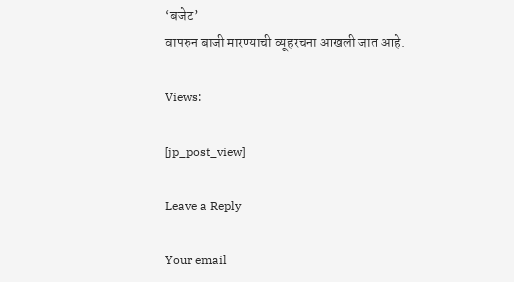‘बजेट’
वापरुन बाजी मारण्याची व्यूहरचना आखली जात आहे.

Views:

[jp_post_view]

Leave a Reply

Your email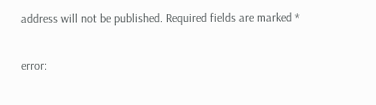address will not be published. Required fields are marked *

error: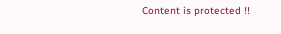Content is protected !!